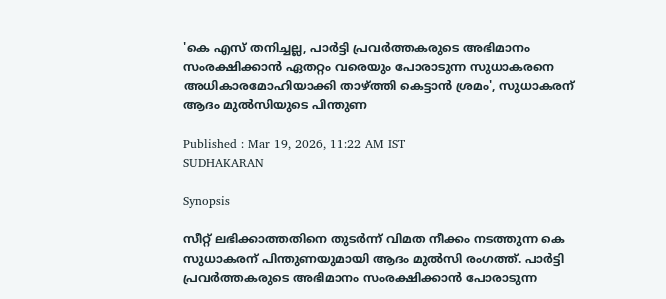'കെ എസ് തനിച്ചല്ല, പാർട്ടി പ്രവർത്തകരുടെ അഭിമാനം സംരക്ഷിക്കാൻ ഏതറ്റം വരെയും പോരാടുന്ന സുധാകരനെ അധികാരമോഹിയാക്കി താഴ്ത്തി കെട്ടാൻ ശ്രമം', സുധാകരന് ആദം മുൽസിയുടെ പിന്തുണ

Published : Mar 19, 2026, 11:22 AM IST
SUDHAKARAN

Synopsis

സീറ്റ് ലഭിക്കാത്തതിനെ തുടർന്ന് വിമത നീക്കം നടത്തുന്ന കെ സുധാകരന് പിന്തുണയുമായി ആദം മുൽസി രംഗത്ത്. പാർട്ടി പ്രവർത്തകരുടെ അഭിമാനം സംരക്ഷിക്കാൻ പോരാടുന്ന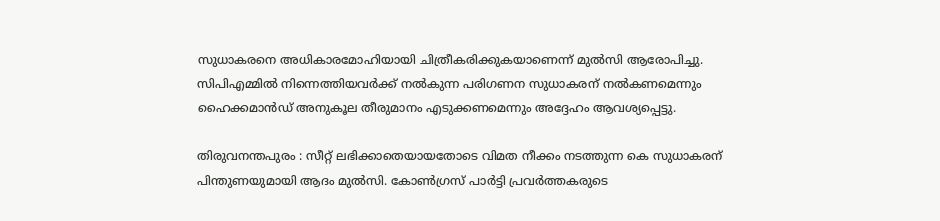സുധാകരനെ അധികാരമോഹിയായി ചിത്രീകരിക്കുകയാണെന്ന് മുൽസി ആരോപിച്ചു. സിപിഎമ്മിൽ നിന്നെത്തിയവർക്ക് നൽകുന്ന പരിഗണന സുധാകരന് നൽകണമെന്നും ഹൈക്കമാൻഡ് അനുകൂല തീരുമാനം എടുക്കണമെന്നും അദ്ദേഹം ആവശ്യപ്പെട്ടു.

തിരുവനന്തപുരം : സീറ്റ് ലഭിക്കാതെയായതോടെ വിമത നീക്കം നടത്തുന്ന കെ സുധാകരന് പിന്തുണയുമായി ആദം മുൽസി. കോൺഗ്രസ് പാർട്ടി പ്രവർത്തകരുടെ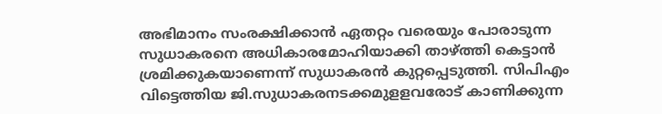അഭിമാനം സംരക്ഷിക്കാൻ ഏതറ്റം വരെയും പോരാടുന്ന സുധാകരനെ അധികാരമോഹിയാക്കി താഴ്ത്തി കെട്ടാൻ ശ്രമിക്കുകയാണെന്ന് സുധാകരൻ കുറ്റപ്പെടുത്തി. സിപിഎം വിട്ടെത്തിയ ജി.സുധാകരനടക്കമുളളവരോട് കാണിക്കുന്ന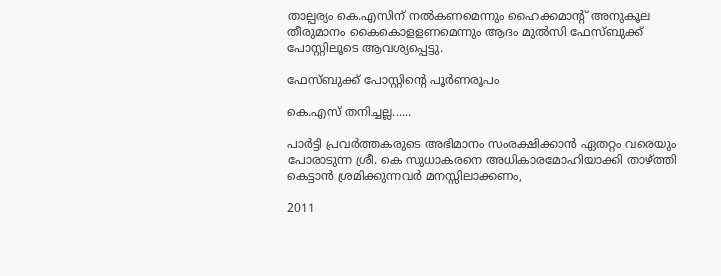താല്പര്യം കെ.എസിന് നൽകണമെന്നും ഹൈക്കമാന്റ് അനുകൂല തീരുമാനം കൈകൊളളണമെന്നും ആദം മുൽസി ഫേസ്ബുക്ക് പോസ്റ്റിലൂടെ ആവശ്യപ്പെട്ടു.

ഫേസ്ബുക്ക് പോസ്റ്റിന്റെ പൂർണരൂപം

കെ.എസ് തനിച്ചല്ല......

പാർട്ടി പ്രവർത്തകരുടെ അഭിമാനം സംരക്ഷിക്കാൻ ഏതറ്റം വരെയും പോരാടുന്ന ശ്രീ. കെ സുധാകരനെ അധികാരമോഹിയാക്കി താഴ്ത്തി കെട്ടാൻ ശ്രമിക്കുന്നവർ മനസ്സിലാക്കണം,

2011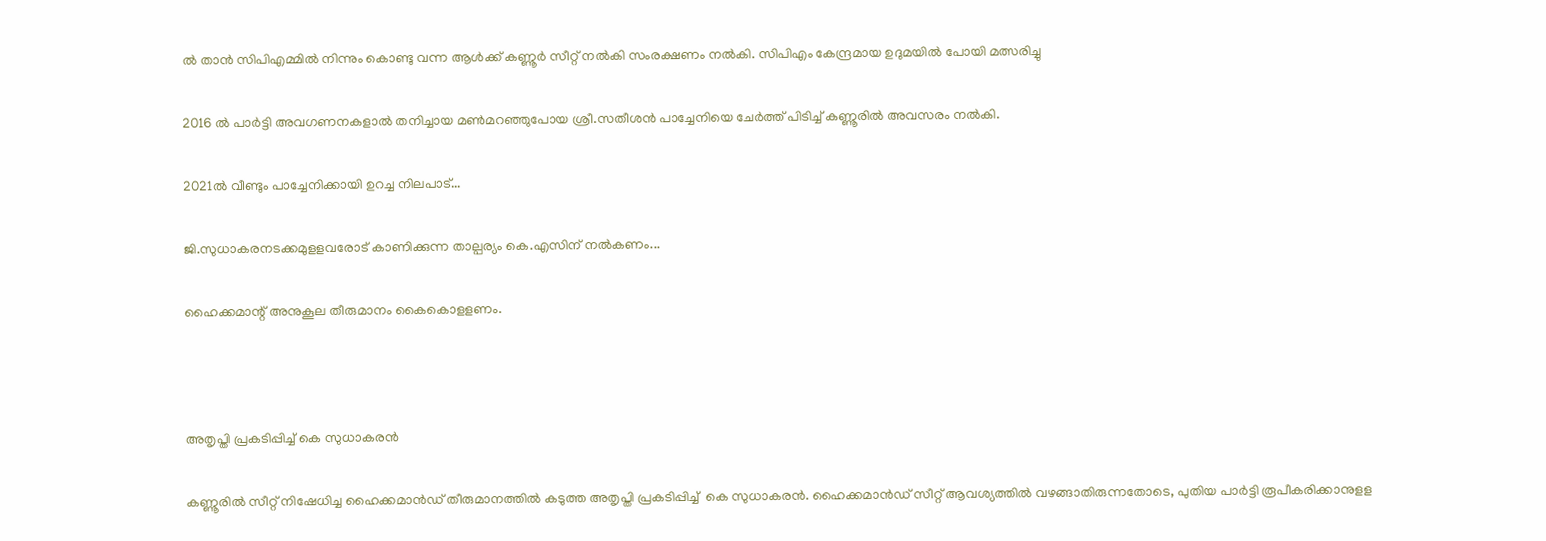ൽ താൻ സിപിഎമ്മിൽ നിന്നും കൊണ്ടു വന്ന ആൾക്ക് കണ്ണൂർ സീറ്റ് നൽകി സംരക്ഷണം നൽകി. സിപിഎം കേന്ദ്രമായ ഉദുമയിൽ പോയി മത്സരിച്ചു

2016 ൽ പാർട്ടി അവഗണനകളാൽ തനിച്ചായ മൺമറഞ്ഞുപോയ ശ്രീ.സതീശൻ പാച്ചേനിയെ ചേർത്ത് പിടിച്ച് കണ്ണൂരിൽ അവസരം നല്‍കി.

2021ൽ വീണ്ടും പാച്ചേനിക്കായി ഉറച്ച നിലപാട്...

ജി.സുധാകരനടക്കമുളളവരോട് കാണിക്കുന്ന താല്പര്യം കെ.എസിന് നൽകണം...

ഹൈക്കമാന്റ് അനുകൂല തീരുമാനം കൈകൊളളണം.



അതൃപ്തി പ്രകടിപ്പിച്ച് കെ സുധാകരൻ

കണ്ണൂരിൽ സീറ്റ് നിഷേധിച്ച ഹൈക്കമാന്‍ഡ് തീരുമാനത്തിൽ കടുത്ത അതൃപ്തി പ്രകടിപ്പിച്ച്  കെ സുധാകരൻ. ഹൈക്കമാൻഡ് സീറ്റ് ആവശ്യത്തിൽ വഴങ്ങാതിരുന്നതോടെ, പുതിയ പാർട്ടി രൂപീകരിക്കാനുളള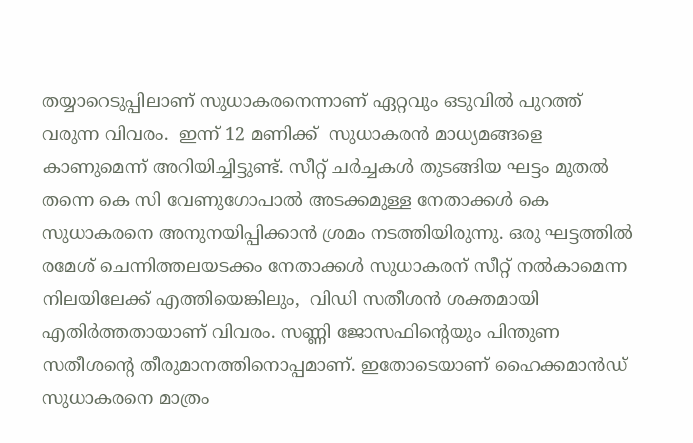തയ്യാറെടുപ്പിലാണ് സുധാകരനെന്നാണ് ഏറ്റവും ഒടുവിൽ പുറത്ത് വരുന്ന വിവരം.  ഇന്ന് 12 മണിക്ക്  സുധാകരൻ മാധ്യമങ്ങളെ കാണുമെന്ന് അറിയിച്ചിട്ടുണ്ട്. സീറ്റ് ചർച്ചകൾ തുടങ്ങിയ ഘട്ടം മുതൽ തന്നെ കെ സി വേണുഗോപാൽ അടക്കമുള്ള നേതാക്കള്‍ കെ സുധാകരനെ അനുനയിപ്പിക്കാൻ ശ്രമം നടത്തിയിരുന്നു. ഒരു ഘട്ടത്തിൽ രമേശ് ചെന്നിത്തലയടക്കം നേതാക്കൾ സുധാകരന് സീറ്റ് നൽകാമെന്ന നിലയിലേക്ക് എത്തിയെങ്കിലും,  വിഡി സതീശൻ ശക്തമായി എതിർത്തതായാണ് വിവരം. സണ്ണി ജോസഫിന്റെയും പിന്തുണ സതീശന്റെ തീരുമാനത്തിനൊപ്പമാണ്. ഇതോടെയാണ് ഹൈക്കമാൻഡ് സുധാകരനെ മാത്രം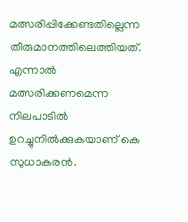മത്സരിപ്പിക്കേണ്ടതില്ലെന്ന തീരുമാനത്തിലെത്തിയത്. എന്നാൽ മത്സരിക്കണമെന്ന നിലപാടിൽ ഉറച്ചുനിൽക്കുകയാണ് കെ സുധാകരൻ.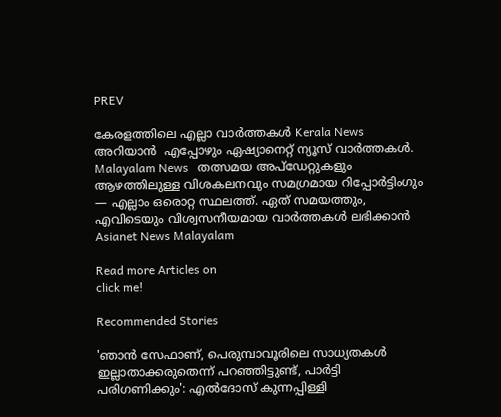PREV

കേരളത്തിലെ എല്ലാ വാർത്തകൾ Kerala News അറിയാൻ  എപ്പോഴും ഏഷ്യാനെറ്റ് ന്യൂസ് വാർത്തകൾ.  Malayalam News   തത്സമയ അപ്‌ഡേറ്റുകളും ആഴത്തിലുള്ള വിശകലനവും സമഗ്രമായ റിപ്പോർട്ടിംഗും — എല്ലാം ഒരൊറ്റ സ്ഥലത്ത്. ഏത് സമയത്തും, എവിടെയും വിശ്വസനീയമായ വാർത്തകൾ ലഭിക്കാൻ Asianet News Malayalam

Read more Articles on
click me!

Recommended Stories

'ഞാൻ സേഫാണ്, പെരുമ്പാവൂരിലെ സാധ്യതകൾ ഇല്ലാതാക്കരുതെന്ന് പറഞ്ഞിട്ടുണ്ട്, പാർട്ടി പരിഗണിക്കും': എൽദോസ് കുന്നപ്പിള്ളി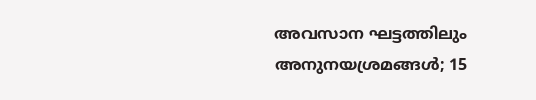അവസാന ഘട്ടത്തിലും അനുനയശ്രമങ്ങൾ; 15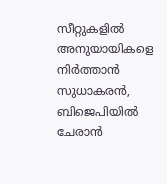സീറ്റുകളിൽ അനുയായികളെ നിർത്താൻ സുധാകരൻ, ബിജെപിയിൽ ചേരാൻ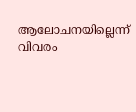ആലോചനയില്ലെന്ന് വിവരം